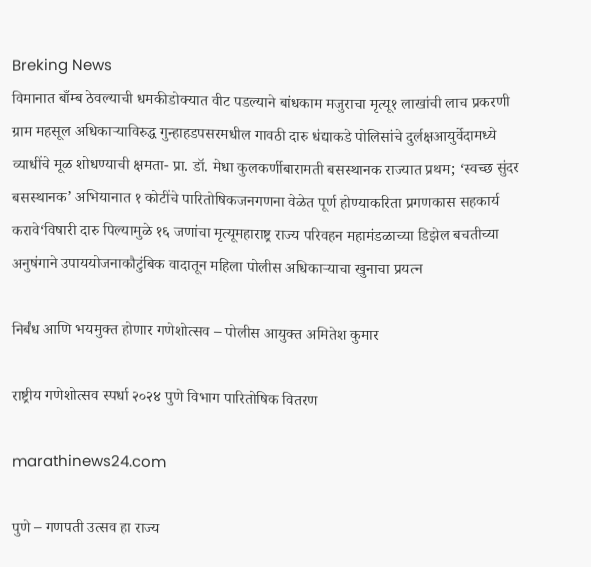Breking News
विमानात बाँम्ब ठेवल्याची धमकीडोक्यात वीट पडल्याने बांधकाम मजुराचा मृत्यू१ लाखांची लाच प्रकरणी ग्राम महसूल अधिकाऱ्याविरुद्ध गुन्हाहडपसरमधील गावठी दारु धंद्याकडे पोलिसांचे दुर्लक्षआयुर्वेदामध्ये व्याधींचे मूळ शोधण्याची क्षमता- प्रा. डॉ. मेधा कुलकर्णीबारामती बसस्थानक राज्यात प्रथम; ‘स्वच्छ सुंदर बसस्थानक’ अभियानात १ कोटींचे पारितोषिकजनगणना वेळेत पूर्ण होण्याकरिता प्रगणकास सहकार्य करावे‘विषारी दारु पिल्यामुळे १६ जणांचा मृत्यूमहाराष्ट्र राज्य परिवहन महामंडळाच्या डिझेल बचतीच्या अनुषंगाने उपाययोजनाकौटुंबिक वादातून महिला पोलीस अधिकाऱ्याचा खुनाचा प्रयत्न

निर्बंध आणि भयमुक्त होणार गणेशोत्सव – पोलीस आयुक्त अमितेश कुमार

राष्ट्रीय गणेशोत्सव स्पर्धा २०२४ पुणे विभाग पारितोषिक वितरण

marathinews24.com

पुणे – गणपती उत्सव हा राज्य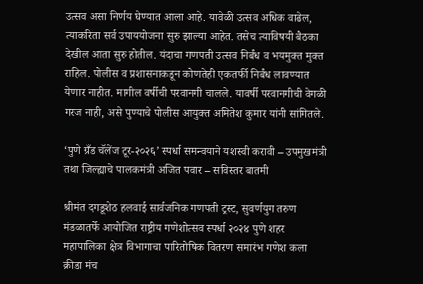उत्सव असा निर्णय घेण्यात आला आहे. यावेळी उत्सव अधिक वाढेल, त्याकरिता सर्व उपाययोजना सुरु झाल्या आहेत. तसेच त्याविषयी बैठका देखील आता सुरु होतील. यंदाचा गणपती उत्सव निर्बंध व भयमुक्त मुक्त राहिल. पोलीस व प्रशासनाकडून कोणतेही एकतर्फी निर्बंध लावण्यात येणार नाहीत. मागील वर्षीची परवानगी चालले. यावर्षी परवानगीची वेगळी गरज नाही, असे पुण्याचे पोलीस आयुक्त अमितेश कुमार यांनी सांगितले.

‘पुणे ग्रँड चॅलेंज टूर-२०२६’ स्पर्धा समन्वयाने यशस्वी करावी – उपमुखमंत्री तथा जिल्ह्याचे पालकमंत्री अजित पवार – सविस्तर बातमी

श्रीमंत दगडूशेठ हलवाई सार्वजनिक गणपती ट्रस्ट, सुवर्णयुग तरुण मंडळातर्फे आयोजित राष्ट्रीय गणेशोत्सव स्पर्धा २०२४ पुणे शहर महापालिका क्षेत्र विभागाचा पारितोषिक वितरण समारंभ गणेश कला क्रीडा मंच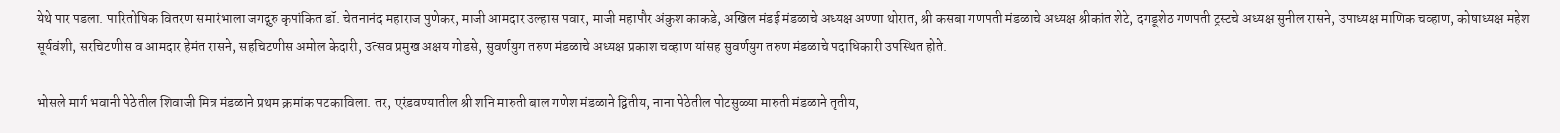येथे पार पडला. पारितोषिक वितरण समारंभाला जगद्गुरु कृपांकित डॉ. चेतनानंद महाराज पुणेकर, माजी आमदार उल्हास पवार, माजी महापौर अंकुश काकडे, अखिल मंडई मंडळाचे अध्यक्ष अण्णा थोरात, श्री कसबा गणपती मंडळाचे अध्यक्ष श्रीकांत शेटे, दगडूशेठ गणपती ट्रस्टचे अध्यक्ष सुनील रासने, उपाध्यक्ष माणिक चव्हाण, कोषाध्यक्ष महेश सूर्यवंशी, सरचिटणीस व आमदार हेमंत रासने, सहचिटणीस अमोल केदारी, उत्सव प्रमुख अक्षय गोडसे, सुवर्णयुग तरुण मंडळाचे अध्यक्ष प्रकाश चव्हाण यांसह सुवर्णयुग तरुण मंडळाचे पदाधिकारी उपस्थित होते.

भोसले मार्ग भवानी पेठेतील शिवाजी मित्र मंडळाने प्रथम क्रमांक पटकाविला. तर, एरंडवण्यातील श्री शनि मारुती बाल गणेश मंडळाने द्वितीय, नाना पेठेतील पोटसुळ्या मारुती मंडळाने तृतीय,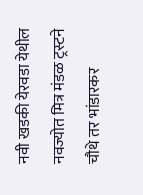नवी खडकी येरवडा येथील नवज्योत मित्र मंडळ ट्रस्टने चौथे तर भांडारकर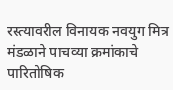रस्त्यावरील विनायक नवयुग मित्र मंडळाने पाचव्या क्रमांकाचे पारितोषिक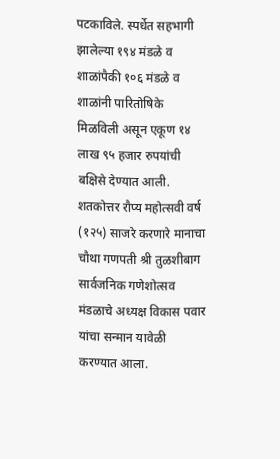पटकाविले. स्पर्धेत सहभागी झालेल्या १९४ मंडळे व शाळांपैकी १०६ मंडळे व शाळांनी पारितोषिके मिळविली असून एकूण १४ लाख ९५ हजार रुपयांची बक्षिसे देण्यात आली. शतकोत्तर रौप्य महोत्सवी वर्ष (१२५) साजरे करणारे मानाचा चौथा गणपती श्री तुळशीबाग सार्वजनिक गणेशोत्सव मंडळाचे अध्यक्ष विकास पवार यांचा सन्मान यावेळी करण्यात आला.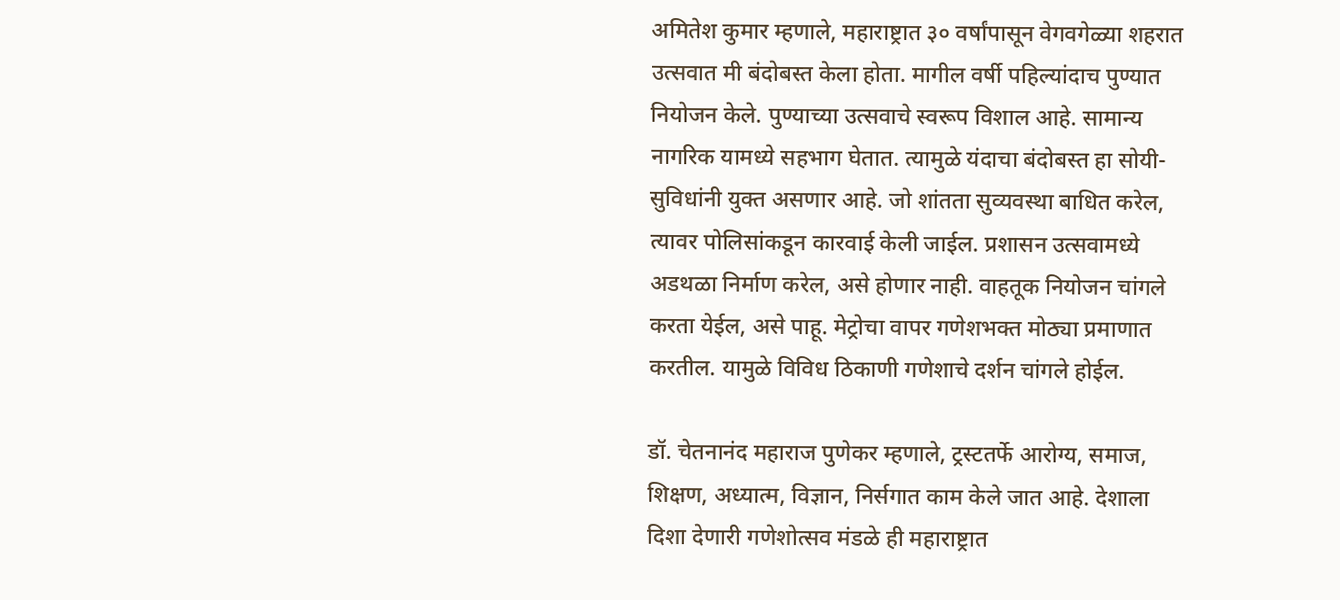अमितेश कुमार म्हणाले, महाराष्ट्रात ३० वर्षांपासून वेगवगेळ्या शहरात उत्सवात मी बंदोबस्त केला होता. मागील वर्षी पहिल्यांदाच पुण्यात नियोजन केले. पुण्याच्या उत्सवाचे स्वरूप विशाल आहे. सामान्य नागरिक यामध्ये सहभाग घेतात. त्यामुळे यंदाचा बंदोबस्त हा सोयी-सुविधांनी युक्त असणार आहे. जो शांतता सुव्यवस्था बाधित करेल, त्यावर पोलिसांकडून कारवाई केली जाईल. प्रशासन उत्सवामध्ये अडथळा निर्माण करेल, असे होणार नाही. वाहतूक नियोजन चांगले करता येईल, असे पाहू. मेट्रोचा वापर गणेशभक्त मोठ्या प्रमाणात करतील. यामुळे विविध ठिकाणी गणेशाचे दर्शन चांगले होईल.

डॉ. चेतनानंद महाराज पुणेकर म्हणाले, ट्रस्टतर्फे आरोग्य, समाज, शिक्षण, अध्यात्म, विज्ञान, निर्सगात काम केले जात आहे. देशाला दिशा देणारी गणेशोत्सव मंडळे ही महाराष्ट्रात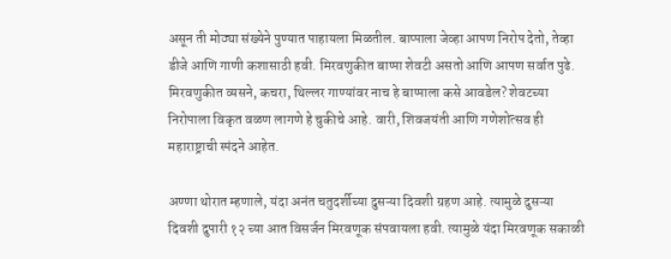असून ती मोठ्या संख्येने पुण्यात पाहायला मिळतील. बाप्पाला जेव्हा आपण निरोप देतो, तेव्हा डीजे आणि गाणी कशासाठी हवी. मिरवणुकीत बाप्पा शेवटी असतो आणि आपण सर्वात पुढे. मिरवणुकीत व्यसने, कचरा, थिल्लर गाण्यांवर नाच हे बाप्पाला कसे आवडेल? शेवटच्या निरोपाला विकृत वळण लागणे हे चुकीचे आहे. वारी, शिवजयंती आणि गणेशोत्सव ही महाराष्ट्राची स्पंदने आहेत.

अण्णा थोरात म्हणाले, यंदा अनंत चतुदर्शीच्या दुसऱ्या दिवशी ग्रहण आहे. त्यामुळे दुसऱ्या दिवशी दुपारी १२ च्या आत विसर्जन मिरवणूक संपवायला हवी. त्यामुळे यंदा मिरवणूक सकाळी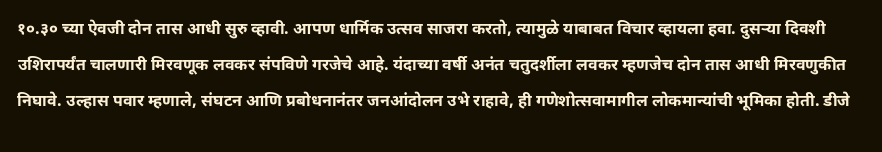१०.३० च्या ऐवजी दोन तास आधी सुरु व्हावी. आपण धार्मिक उत्सव साजरा करतो, त्यामुळे याबाबत विचार व्हायला हवा. दुसऱ्या दिवशी उशिरापर्यंत चालणारी मिरवणूक लवकर संपविणे गरजेचे आहे. यंदाच्या वर्षी अनंत चतुदर्शीला लवकर म्हणजेच दोन तास आधी मिरवणुकीत निघावे. उल्हास पवार म्हणाले, संघटन आणि प्रबोधनानंतर जनआंदोलन उभे राहावे, ही गणेशोत्सवामागील लोकमान्यांची भूमिका होती. डीजे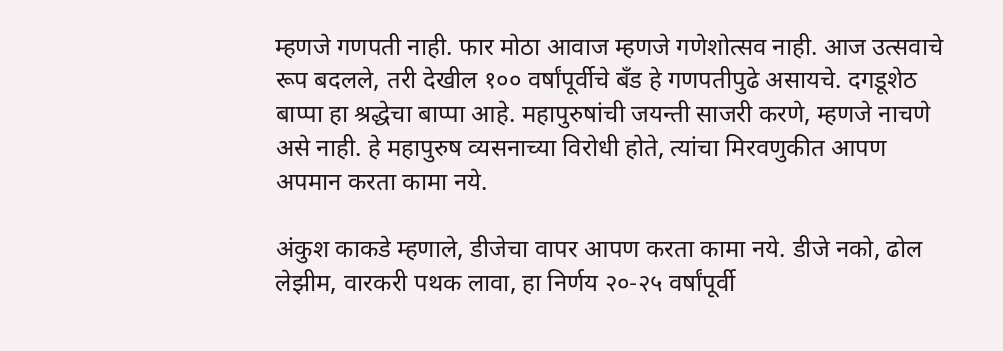म्हणजे गणपती नाही. फार मोठा आवाज म्हणजे गणेशोत्सव नाही. आज उत्सवाचे रूप बदलले, तरी देखील १०० वर्षांपूर्वीचे बँड हे गणपतीपुढे असायचे. दगडूशेठ बाप्पा हा श्रद्धेचा बाप्पा आहे. महापुरुषांची जयन्ती साजरी करणे, म्हणजे नाचणे असे नाही. हे महापुरुष व्यसनाच्या विरोधी होते, त्यांचा मिरवणुकीत आपण अपमान करता कामा नये.

अंकुश काकडे म्हणाले, डीजेचा वापर आपण करता कामा नये. डीजे नको, ढोल लेझीम, वारकरी पथक लावा, हा निर्णय २०-२५ वर्षांपूर्वी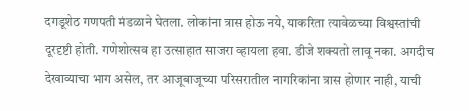दगडूशेठ गणपती मंडळाने घेतला. लोकांना त्रास होऊ नये, याकरिता त्यावेळच्या विश्वस्तांची दूरदृष्टी होती. गणेशोत्सव हा उत्साहात साजरा व्हायला हवा. डीजे शक्यतो लावू नका. अगदीच देखाव्याचा भाग असेल, तर आजूबाजूच्या परिसरातील नागरिकांना त्रास होणार नाही, याची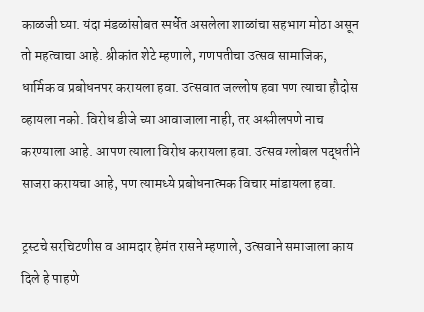काळजी घ्या. यंदा मंडळांसोबत स्पर्धेत असलेला शाळांचा सहभाग मोठा असून तो महत्वाचा आहे. श्रीकांत शेटे म्हणाले, गणपतीचा उत्सव सामाजिक, धार्मिक व प्रबोधनपर करायला हवा. उत्सवात जल्लोष हवा पण त्याचा हौदोस व्हायला नको. विरोध डीजे च्या आवाजाला नाही, तर अश्लीलपणे नाच करण्याला आहे. आपण त्याला विरोध करायला हवा. उत्सव ग्लोबल पद्धतीने साजरा करायचा आहे, पण त्यामध्ये प्रबोधनात्मक विचार मांडायला हवा.

ट्रस्टचे सरचिटणीस व आमदार हेमंत रासने म्हणाले, उत्सवाने समाजाला काय दिले हे पाहणे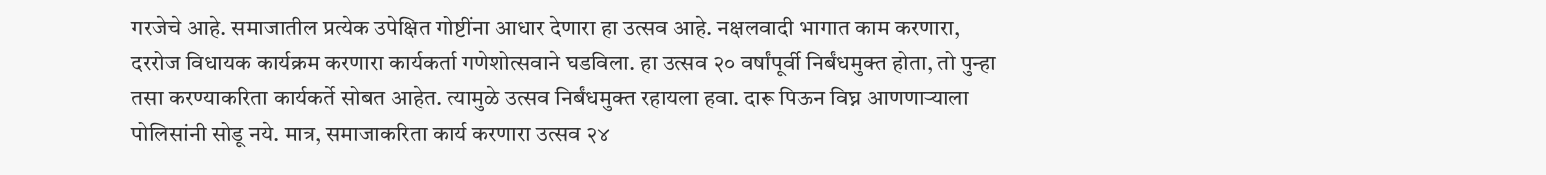गरजेचे आहे. समाजातील प्रत्येक उपेक्षित गोष्टींना आधार देणारा हा उत्सव आहे. नक्षलवादी भागात काम करणारा, दररोज विधायक कार्यक्रम करणारा कार्यकर्ता गणेशोत्सवाने घडविला. हा उत्सव २० वर्षांपूर्वी निर्बंधमुक्त होता, तो पुन्हा तसा करण्याकरिता कार्यकर्ते सोबत आहेत. त्यामुळे उत्सव निर्बंधमुक्त रहायला हवा. दारू पिऊन विघ्न आणणाऱ्याला पोलिसांनी सोडू नये. मात्र, समाजाकरिता कार्य करणारा उत्सव २४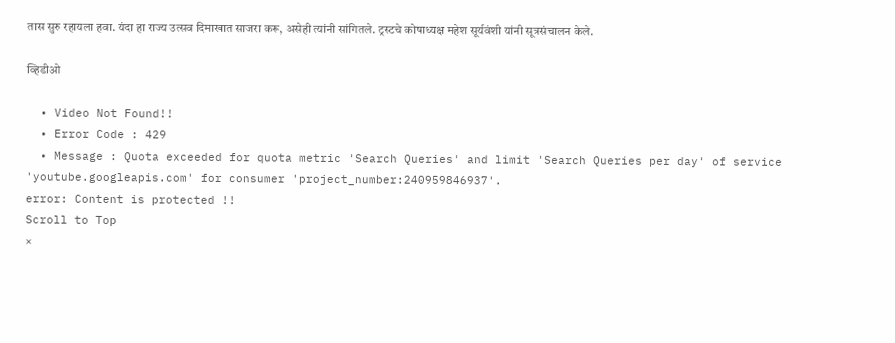तास सुरु रहायला हवा. यंदा हा राज्य उत्सव दिमाखात साजरा करू, असेही त्यांनी सांगितले. ट्रस्टचे कोषाध्यक्ष महेश सूर्यवंशी यांनी सूत्रसंचालन केले.

व्हिडीओ

  • Video Not Found!!
  • Error Code : 429
  • Message : Quota exceeded for quota metric 'Search Queries' and limit 'Search Queries per day' of service 'youtube.googleapis.com' for consumer 'project_number:240959846937'.
error: Content is protected !!
Scroll to Top
×